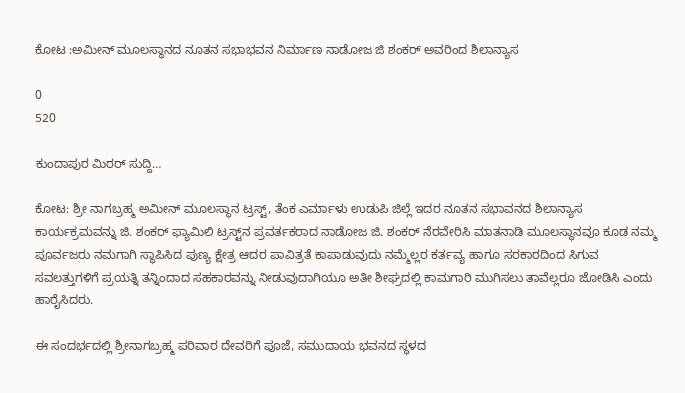ಕೋಟ :ಅಮೀನ್ ಮೂಲಸ್ಥಾನದ ನೂತನ ಸಭಾಭವನ ನಿರ್ಮಾಣ ನಾಡೋಜ ಜಿ ಶಂಕರ್ ಅವರಿಂದ ಶಿಲಾನ್ಯಾಸ

0
520

ಕುಂದಾಪುರ ಮಿರರ್ ಸುದ್ದಿ…

ಕೋಟ: ಶ್ರೀ ನಾಗಬ್ರಹ್ಮ ಅಮೀನ್ ಮೂಲಸ್ಥಾನ ಟ್ರಸ್ಟ್, ತೆಂಕ ಎರ್ಮಾಳು ಉಡುಪಿ ಜಿಲ್ಲೆ ಇದರ ನೂತನ ಸಭಾವನದ ಶಿಲಾನ್ಯಾಸ ಕಾರ್ಯಕ್ರಮವನ್ನು ಜಿ. ಶಂಕರ್ ಫ್ಯಾಮಿಲಿ ಟ್ರಸ್ಟ್‌ನ ಪ್ರವರ್ತಕರಾದ ನಾಡೋಜ ಜಿ. ಶಂಕರ್ ನೆರವೇರಿಸಿ ಮಾತನಾಡಿ ಮೂಲಸ್ಥಾನವೂ ಕೂಡ ನಮ್ಮ ಪೂರ್ವಜರು ನಮಗಾಗಿ ಸ್ಥಾಪಿಸಿದ ಪುಣ್ಯ ಕ್ಷೇತ್ರ ಆದರ ಪಾವಿತ್ರತೆ ಕಾಪಾಡುವುದು ನಮ್ಮೆಲ್ಲರ ಕರ್ತವ್ಯ ಹಾಗೂ ಸರಕಾರದಿಂದ ಸಿಗುವ ಸವಲತ್ತುಗಳಿಗೆ ಪ್ರಯತ್ನಿ ತನ್ನಿಂದಾದ ಸಹಕಾರವನ್ನು ನೀಡುವುದಾಗಿಯೂ ಅತೀ ಶೀಘ್ರದಲ್ಲಿ ಕಾಮಗಾರಿ ಮುಗಿಸಲು ತಾವೆಲ್ಲರೂ ಜೋಡಿಸಿ ಎಂದು ಹಾರೈಸಿದರು.

ಈ ಸಂದರ್ಭದಲ್ಲಿ ಶ್ರೀನಾಗಬ್ರಹ್ಮ ಪರಿವಾರ ದೇವರಿಗೆ ಪೂಜೆ, ಸಮುದಾಯ ಭವನದ ಸ್ಥಳದ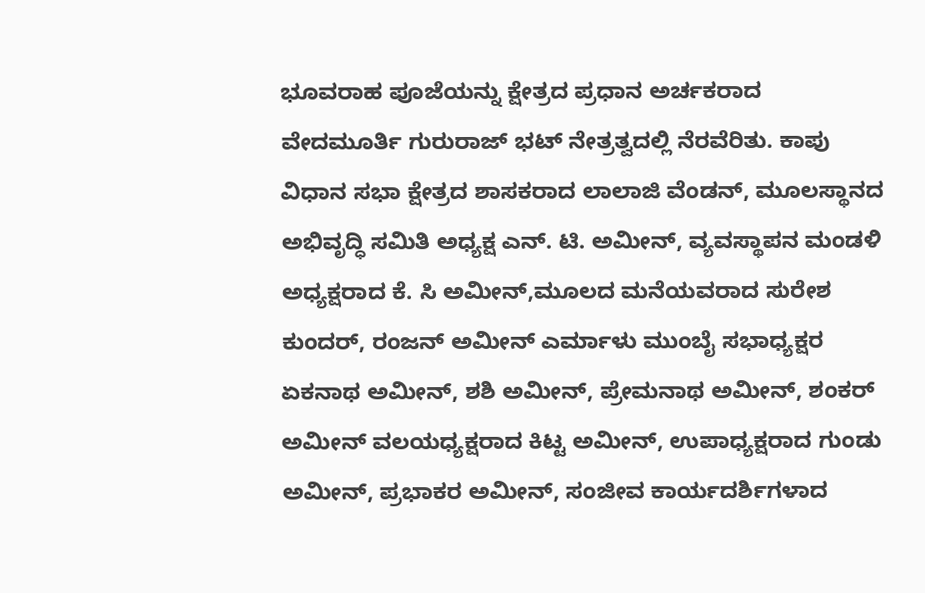ಭೂವರಾಹ ಪೂಜೆಯನ್ನು ಕ್ಷೇತ್ರದ ಪ್ರಧಾನ ಅರ್ಚಕರಾದ ವೇದಮೂರ್ತಿ ಗುರುರಾಜ್ ಭಟ್ ನೇತ್ರತ್ವದಲ್ಲಿ ನೆರವೆರಿತು. ಕಾಪು ವಿಧಾನ ಸಭಾ ಕ್ಷೇತ್ರದ ಶಾಸಕರಾದ ಲಾಲಾಜಿ ವೆಂಡನ್, ಮೂಲಸ್ಥಾನದ ಅಭಿವೃದ್ಧಿ ಸಮಿತಿ ಅಧ್ಯಕ್ಷ ಎನ್. ಟಿ. ಅಮೀನ್, ವ್ಯವಸ್ಥಾಪನ ಮಂಡಳಿ ಅಧ್ಯಕ್ಷರಾದ ಕೆ. ಸಿ ಅಮೀನ್,ಮೂಲದ ಮನೆಯವರಾದ ಸುರೇಶ ಕುಂದರ್, ರಂಜನ್ ಅಮೀನ್ ಎರ್ಮಾಳು ಮುಂಬೈ ಸಭಾಧ್ಯಕ್ಷರ ಏಕನಾಥ ಅಮೀನ್, ಶಶಿ ಅಮೀನ್, ಪ್ರೇಮನಾಥ ಅಮೀನ್, ಶಂಕರ್ ಅಮೀನ್ ವಲಯಧ್ಯಕ್ಷರಾದ ಕಿಟ್ಟ ಅಮೀನ್, ಉಪಾಧ್ಯಕ್ಷರಾದ ಗುಂಡು ಅಮೀನ್, ಪ್ರಭಾಕರ ಅಮೀನ್, ಸಂಜೀವ ಕಾರ್ಯದರ್ಶಿಗಳಾದ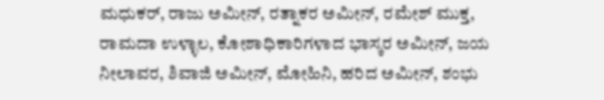ಮಧುಕರ್, ರಾಜು ಅಮೀನ್, ರತ್ನಾಕರ ಅಮೀನ್, ರಮೇಶ್ ಮುಕ್ತ, ರಾಮದಾ ಉಳ್ಳಾಲ, ಕೋಶಾಧಿಕಾರಿಗಳಾದ ಭಾಸ್ಕರ ಅಮೀನ್, ಜಯ ನೀಲಾವರ, ಶಿವಾಜಿ ಅಮೀನ್, ಮೋಹಿನಿ, ಹರಿದ ಅಮೀನ್, ಶಂಭು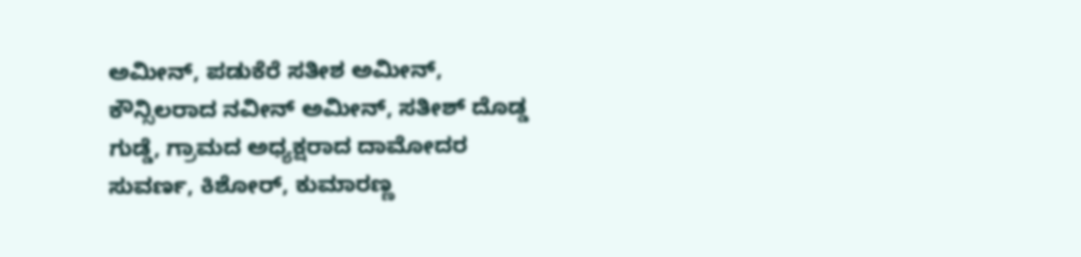ಅಮೀನ್, ಪಡುಕೆರೆ ಸತೀಶ ಅಮೀನ್, ಕೌನ್ಸಿಲರಾದ ನವೀನ್ ಅಮೀನ್, ಸತೀಶ್ ದೊಡ್ಡ ಗುಡ್ಡೆ, ಗ್ರಾಮದ ಅಧ್ಯಕ್ಷರಾದ ದಾಮೋದರ ಸುವರ್ಣ, ಕಿಶೋರ್, ಕುಮಾರಣ್ಣ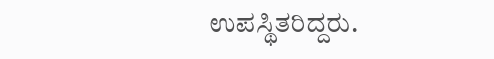ಉಪಸ್ಥಿತರಿದ್ದರು.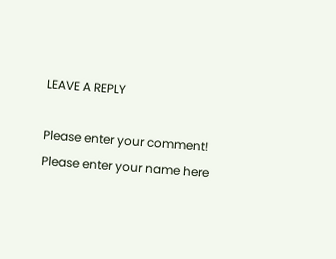LEAVE A REPLY

Please enter your comment!
Please enter your name here